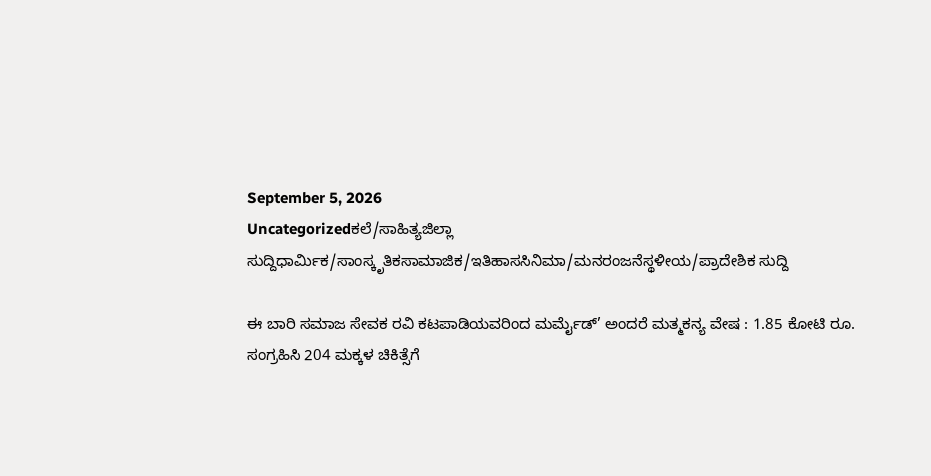September 5, 2026
Uncategorizedಕಲೆ/ಸಾಹಿತ್ಯಜಿಲ್ಲಾ ಸುದ್ದಿಧಾರ್ಮಿಕ/ಸಾಂಸ್ಕೃತಿಕಸಾಮಾಜಿಕ/ಇತಿಹಾಸಸಿನಿಮಾ/ಮನರಂಜನೆಸ್ಥಳೀಯ/ಪ್ರಾದೇಶಿಕ ಸುದ್ದಿ

ಈ ಬಾರಿ ಸಮಾಜ ಸೇವಕ ರವಿ ಕಟಪಾಡಿಯವರಿಂದ ಮರ್ಮೈಡ್’ ಅಂದರೆ ಮತ್ಮಕನ್ಯ ವೇಷ : 1.85 ಕೋಟಿ ರೂ. ಸಂಗ್ರಹಿಸಿ 204 ಮಕ್ಕಳ ಚಿಕಿತ್ಸೆಗೆ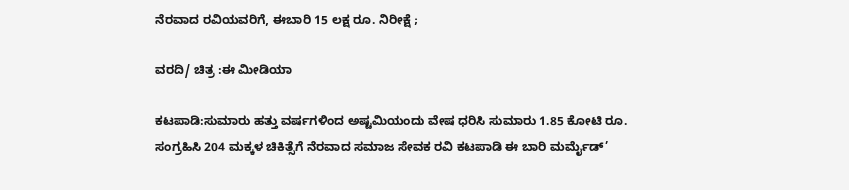ನೆರವಾದ ರವಿಯವರಿಗೆ, ಈಬಾರಿ 15 ಲಕ್ಷ ರೂ. ನಿರೀಕ್ಷೆ ;

ವರದಿ/ ಚಿತ್ರ :ಈ ಮೀಡಿಯಾ

ಕಟಪಾಡಿ:ಸುಮಾರು ಹತ್ತು ವರ್ಷಗಳಿಂದ ಅಷ್ಟಮಿಯಂದು ವೇಷ ಧರಿಸಿ ಸುಮಾರು 1.85 ಕೋಟಿ ರೂ. ಸಂಗ್ರಹಿಸಿ 204 ಮಕ್ಕಳ ಚಿಕಿತ್ಸೆಗೆ ನೆರವಾದ ಸಮಾಜ ಸೇವಕ ರವಿ ಕಟಪಾಡಿ ಈ ಬಾರಿ ಮರ್ಮೈಡ್’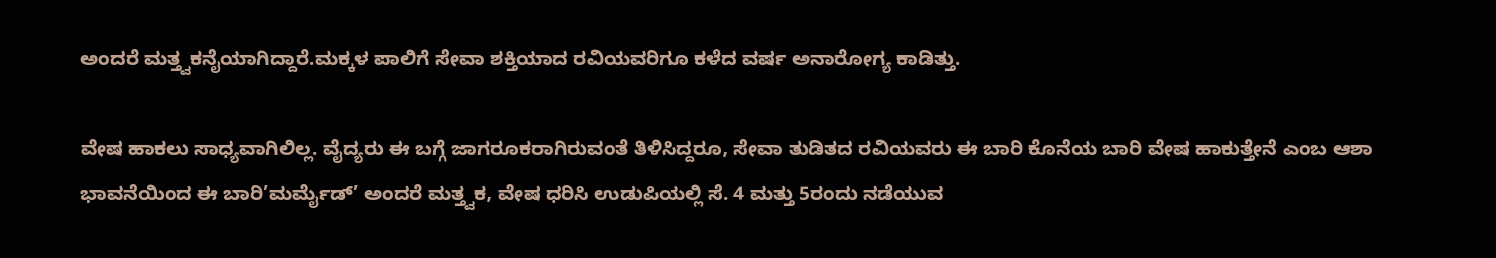ಅಂದರೆ ಮತ್ತ್ವಕನೈಯಾಗಿದ್ದಾರೆ.ಮಕ್ಕಳ ಪಾಲಿಗೆ ಸೇವಾ ಶಕ್ತಿಯಾದ ರವಿಯವರಿಗೂ ಕಳೆದ ವರ್ಷ ಅನಾರೋಗ್ಯ ಕಾಡಿತ್ತು.

ವೇಷ ಹಾಕಲು ಸಾಧ್ಯವಾಗಿಲಿಲ್ಲ. ವೈದ್ಯರು ಈ ಬಗ್ಗೆ ಜಾಗರೂಕರಾಗಿರುವಂತೆ ತಿಳಿಸಿದ್ದರೂ, ಸೇವಾ ತುಡಿತದ ರವಿಯವರು ಈ ಬಾರಿ ಕೊನೆಯ ಬಾರಿ ವೇಷ ಹಾಕುತ್ತೇನೆ ಎಂಬ ಆಶಾ ಭಾವನೆಯಿಂದ ಈ ಬಾರಿ’ಮರ್ಮೈಡ್’ ಅಂದರೆ ಮತ್ತ್ವಕ, ವೇಷ ಧರಿಸಿ ಉಡುಪಿಯಲ್ಲಿ ಸೆ. 4 ಮತ್ತು 5ರಂದು ನಡೆಯುವ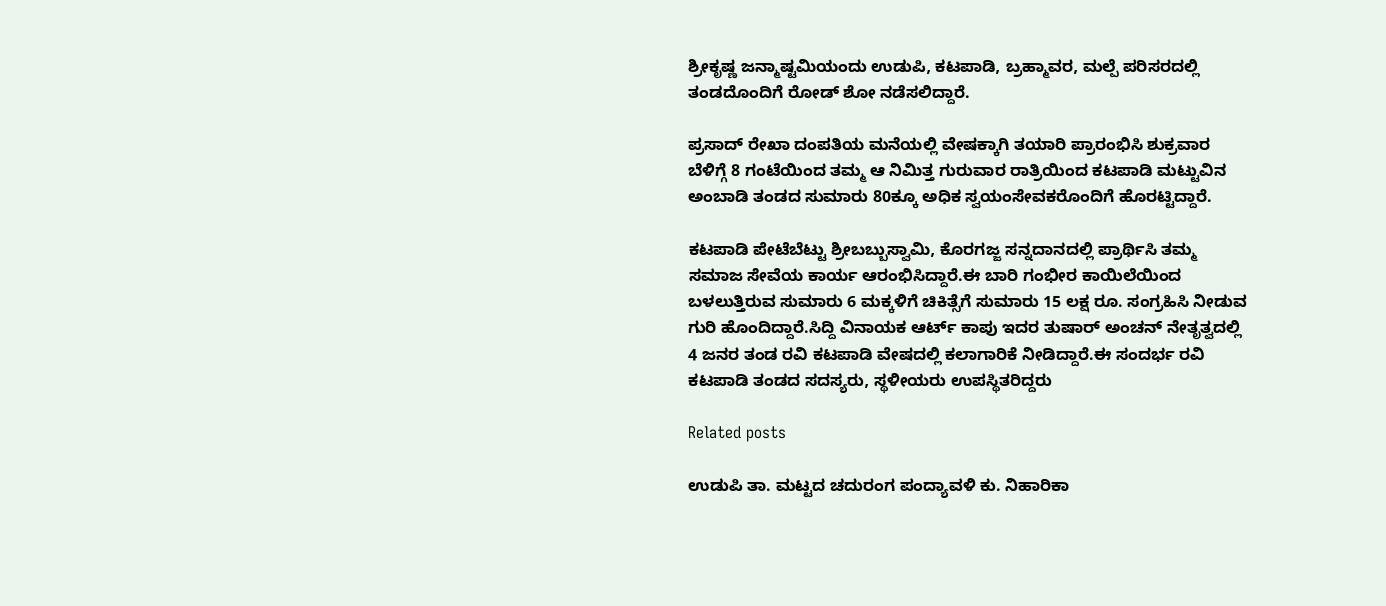ಶ್ರೀಕೃಷ್ಣ ಜನ್ಮಾಷ್ಟಮಿಯಂದು ಉಡುಪಿ, ಕಟಪಾಡಿ, ಬ್ರಹ್ಮಾವರ, ಮಲ್ಪೆ ಪರಿಸರದಲ್ಲಿ ತಂಡದೊಂದಿಗೆ ರೋಡ್ ಶೋ ನಡೆಸಲಿದ್ದಾರೆ.

ಪ್ರಸಾದ್ ರೇಖಾ ದಂಪತಿಯ ಮನೆಯಲ್ಲಿ ವೇಷಕ್ಕಾಗಿ ತಯಾರಿ ಪ್ರಾರಂಭಿಸಿ ಶುಕ್ರವಾರ ಬೆಳಿಗ್ಗೆ 8 ಗಂಟೆಯಿಂದ ತಮ್ಮ ಆ ನಿಮಿತ್ತ ಗುರುವಾರ ರಾತ್ರಿಯಿಂದ ಕಟಪಾಡಿ ಮಟ್ಟುವಿನ ಅಂಬಾಡಿ ತಂಡದ ಸುಮಾರು 80ಕ್ಕೂ ಅಧಿಕ ಸ್ವಯಂಸೇವಕರೊಂದಿಗೆ ಹೊರಟ್ಟಿದ್ದಾರೆ.

ಕಟಪಾಡಿ ಪೇಟೆಬೆಟ್ಟು ಶ್ರೀಬಬ್ಬುಸ್ವಾಮಿ, ಕೊರಗಜ್ಜ ಸನ್ನದಾನದಲ್ಲಿ ಪ್ರಾರ್ಥಿಸಿ ತಮ್ಮ ಸಮಾಜ ಸೇವೆಯ ಕಾರ್ಯ ಆರಂಭಿಸಿದ್ದಾರೆ.ಈ ಬಾರಿ ಗಂಭೀರ ಕಾಯಿಲೆಯಿಂದ ಬಳಲುತ್ತಿರುವ ಸುಮಾರು 6 ಮಕ್ಕಳಿಗೆ ಚಿಕಿತ್ಸೆಗೆ ಸುಮಾರು 15 ಲಕ್ಷ ರೂ. ಸಂಗ್ರಹಿಸಿ ನೀಡುವ ಗುರಿ ಹೊಂದಿದ್ದಾರೆ.ಸಿದ್ದಿ ವಿನಾಯಕ ಆರ್ಟ್ ಕಾಪು ಇದರ ತುಷಾರ್ ಅಂಚನ್ ನೇತೃತ್ವದಲ್ಲಿ 4 ಜನರ ತಂಡ ರವಿ ಕಟಪಾಡಿ ವೇಷದಲ್ಲಿ ಕಲಾಗಾರಿಕೆ ನೀಡಿದ್ದಾರೆ.ಈ ಸಂದರ್ಭ ರವಿ ಕಟಪಾಡಿ ತಂಡದ ಸದಸ್ಯರು, ಸ್ಥಳೀಯರು ಉಪಸ್ಥಿತರಿದ್ದರು

Related posts

ಉಡುಪಿ ತಾ. ಮಟ್ಟದ ಚದುರಂಗ ಪಂದ್ಯಾವಳಿ ಕು. ನಿಹಾರಿಕಾ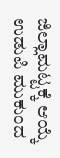ಜಿಲ್ಲಾಮಟ್ಟಕ್ಕೆ ಆಯ್ಕೆ ಉಡುಪಿ ಮುಕುಂದ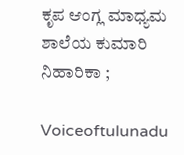ಕೃಪ ಆಂಗ್ಲ ಮಾಧ್ಯಮ ಶಾಲೆಯ ಕುಮಾರಿ ನಿಹಾರಿಕಾ ;

Voiceoftulunadu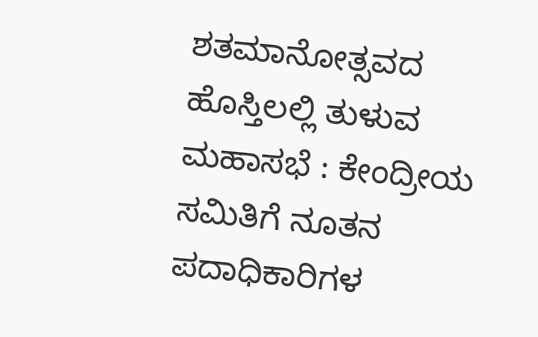ಶತಮಾನೋತ್ಸವದ ಹೊಸ್ತಿಲಲ್ಲಿ ತುಳುವ ಮಹಾಸಭೆ : ಕೇಂದ್ರೀಯ ಸಮಿತಿಗೆ ನೂತನ ಪದಾಧಿಕಾರಿಗಳ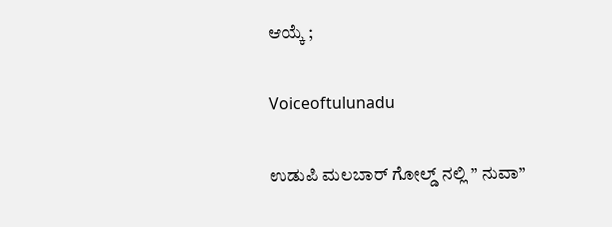ಆಯ್ಕೆ ;

Voiceoftulunadu

ಉಡುಪಿ ಮಲಬಾರ್ ಗೋಲ್ಡ್ ನಲ್ಲಿ ” ನುವಾ”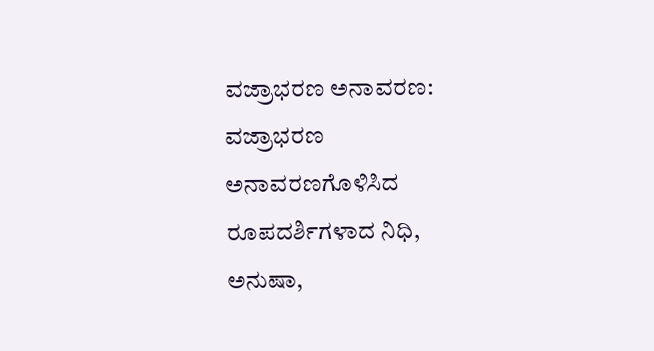ವಜ್ರಾಭರಣ ಅನಾವರಣ: ವಜ್ರಾಭರಣ ಅನಾವರಣಗೊಳಿಸಿದ ರೂಪದರ್ಶಿಗಳಾದ ನಿಧಿ, ಅನುಷಾ,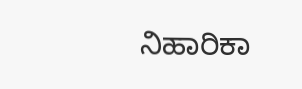ನಿಹಾರಿಕಾ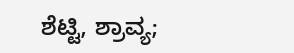ಶೆಟ್ಟಿ, ಶ್ರಾವ್ಯ;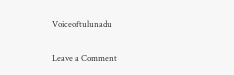Voiceoftulunadu

Leave a Comment